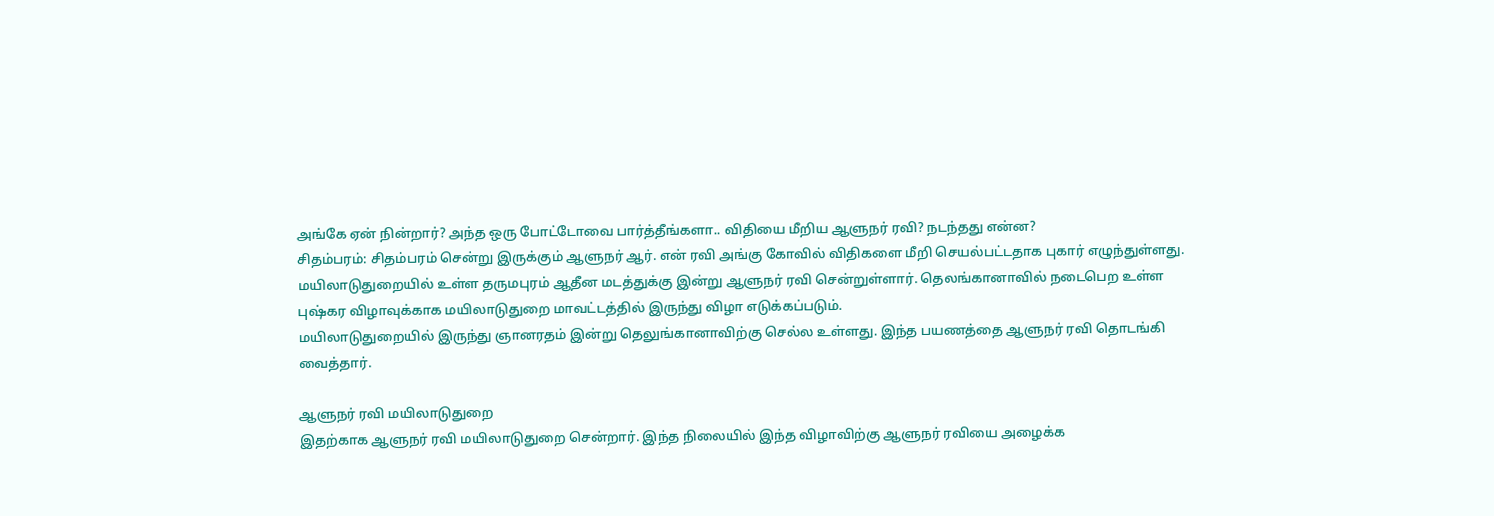அங்கே ஏன் நின்றார்? அந்த ஒரு போட்டோவை பார்த்தீங்களா.. விதியை மீறிய ஆளுநர் ரவி? நடந்தது என்ன?
சிதம்பரம்: சிதம்பரம் சென்று இருக்கும் ஆளுநர் ஆர். என் ரவி அங்கு கோவில் விதிகளை மீறி செயல்பட்டதாக புகார் எழுந்துள்ளது.
மயிலாடுதுறையில் உள்ள தருமபுரம் ஆதீன மடத்துக்கு இன்று ஆளுநர் ரவி சென்றுள்ளார். தெலங்கானாவில் நடைபெற உள்ள புஷ்கர விழாவுக்காக மயிலாடுதுறை மாவட்டத்தில் இருந்து விழா எடுக்கப்படும்.
மயிலாடுதுறையில் இருந்து ஞானரதம் இன்று தெலுங்கானாவிற்கு செல்ல உள்ளது. இந்த பயணத்தை ஆளுநர் ரவி தொடங்கி வைத்தார்.

ஆளுநர் ரவி மயிலாடுதுறை
இதற்காக ஆளுநர் ரவி மயிலாடுதுறை சென்றார். இந்த நிலையில் இந்த விழாவிற்கு ஆளுநர் ரவியை அழைக்க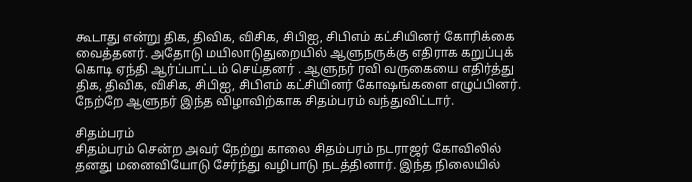கூடாது என்று திக, திவிக, விசிக, சிபிஐ, சிபிஎம் கட்சியினர் கோரிக்கை வைத்தனர். அதோடு மயிலாடுதுறையில் ஆளுநருக்கு எதிராக கறுப்புக் கொடி ஏந்தி ஆர்ப்பாட்டம் செய்தனர் . ஆளுநர் ரவி வருகையை எதிர்த்து திக, திவிக, விசிக, சிபிஐ, சிபிஎம் கட்சியினர் கோஷங்களை எழுப்பினர். நேற்றே ஆளுநர் இந்த விழாவிற்காக சிதம்பரம் வந்துவிட்டார்.

சிதம்பரம்
சிதம்பரம் சென்ற அவர் நேற்று காலை சிதம்பரம் நடராஜர் கோவிலில் தனது மனைவியோடு சேர்ந்து வழிபாடு நடத்தினார். இந்த நிலையில்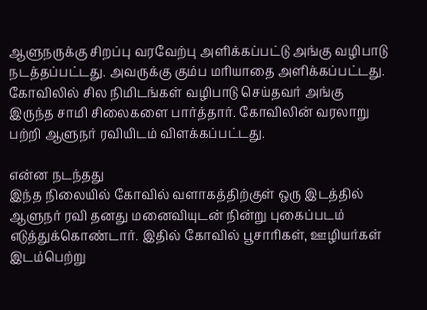ஆளுநருக்கு சிறப்பு வரவேற்பு அளிக்கப்பட்டு அங்கு வழிபாடு நடத்தப்பட்டது. அவருக்கு கும்ப மரியாதை அளிக்கப்பட்டது. கோவிலில் சில நிமிடங்கள் வழிபாடு செய்தவர் அங்கு இருந்த சாமி சிலைகளை பார்த்தார். கோவிலின் வரலாறு பற்றி ஆளுநர் ரவியிடம் விளக்கப்பட்டது.

என்ன நடந்தது
இந்த நிலையில் கோவில் வளாகத்திற்குள் ஒரு இடத்தில் ஆளுநர் ரவி தனது மனைவியுடன் நின்று புகைப்படம் எடுத்துக்கொண்டார். இதில் கோவில் பூசாரிகள், ஊழியர்கள் இடம்பெற்று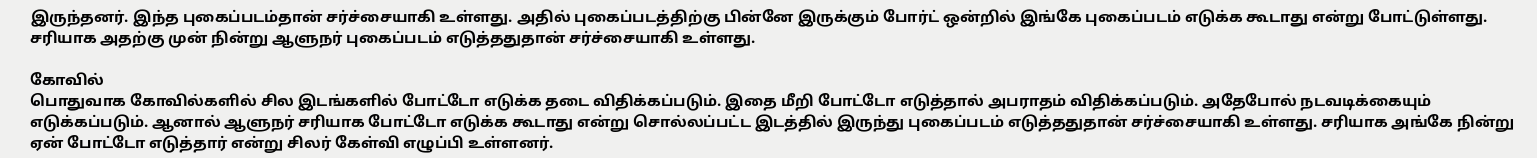இருந்தனர். இந்த புகைப்படம்தான் சர்ச்சையாகி உள்ளது. அதில் புகைப்படத்திற்கு பின்னே இருக்கும் போர்ட் ஒன்றில் இங்கே புகைப்படம் எடுக்க கூடாது என்று போட்டுள்ளது. சரியாக அதற்கு முன் நின்று ஆளுநர் புகைப்படம் எடுத்ததுதான் சர்ச்சையாகி உள்ளது.

கோவில்
பொதுவாக கோவில்களில் சில இடங்களில் போட்டோ எடுக்க தடை விதிக்கப்படும். இதை மீறி போட்டோ எடுத்தால் அபராதம் விதிக்கப்படும். அதேபோல் நடவடிக்கையும் எடுக்கப்படும். ஆனால் ஆளுநர் சரியாக போட்டோ எடுக்க கூடாது என்று சொல்லப்பட்ட இடத்தில் இருந்து புகைப்படம் எடுத்ததுதான் சர்ச்சையாகி உள்ளது. சரியாக அங்கே நின்று ஏன் போட்டோ எடுத்தார் என்று சிலர் கேள்வி எழுப்பி உள்ளனர்.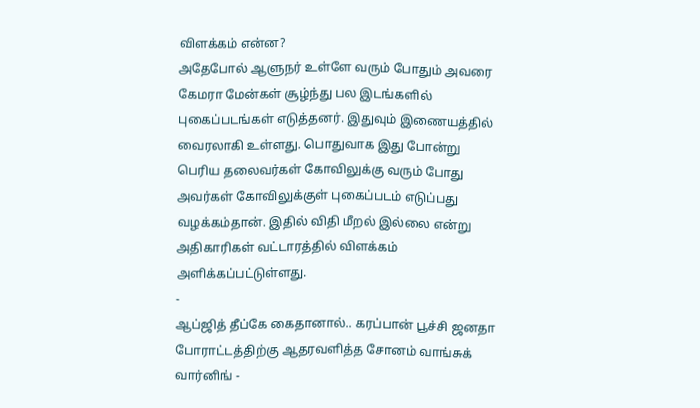விளக்கம் என்ன?
அதேபோல் ஆளுநர் உள்ளே வரும் போதும் அவரை கேமரா மேன்கள் சூழ்ந்து பல இடங்களில் புகைப்படங்கள் எடுத்தனர். இதுவும் இணையத்தில் வைரலாகி உள்ளது. பொதுவாக இது போன்று பெரிய தலைவர்கள் கோவிலுக்கு வரும் போது அவர்கள் கோவிலுக்குள் புகைப்படம் எடுப்பது வழக்கம்தான். இதில் விதி மீறல் இல்லை என்று அதிகாரிகள் வட்டாரத்தில் விளக்கம் அளிக்கப்பட்டுள்ளது.
-
ஆப்ஜித் தீப்கே கைதானால்.. கரப்பான் பூச்சி ஜனதா போராட்டத்திற்கு ஆதரவளித்த சோனம் வாங்சுக் வார்னிங் -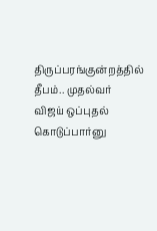திருப்பரங்குன்றத்தில் தீபம்.. முதல்வர் விஜய் ஒப்புதல் கொடுப்பார்னு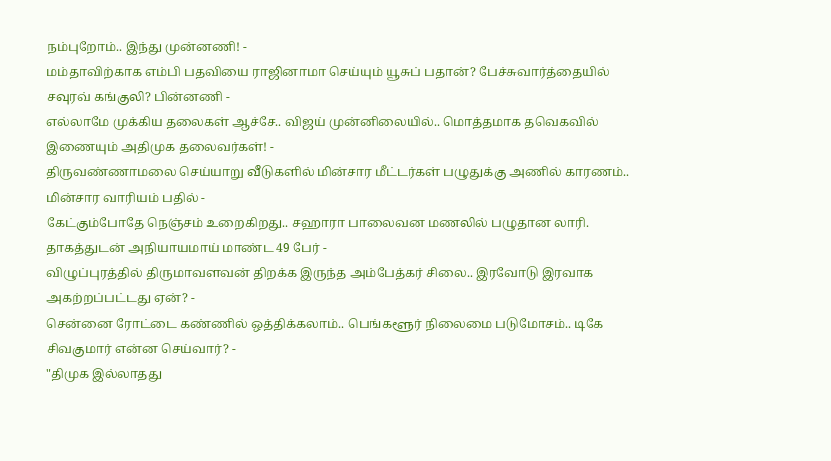நம்புறோம்.. இந்து முன்னணி! -
மம்தாவிற்காக எம்பி பதவியை ராஜினாமா செய்யும் யூசுப் பதான்? பேச்சுவார்த்தையில் சவுரவ் கங்குலி? பின்னணி -
எல்லாமே முக்கிய தலைகள் ஆச்சே.. விஜய் முன்னிலையில்.. மொத்தமாக தவெகவில் இணையும் அதிமுக தலைவர்கள்! -
திருவண்ணாமலை செய்யாறு வீடுகளில் மின்சார மீட்டர்கள் பழுதுக்கு அணில் காரணம்.. மின்சார வாரியம் பதில் -
கேட்கும்போதே நெஞ்சம் உறைகிறது.. சஹாரா பாலைவன மணலில் பழுதான லாரி. தாகத்துடன் அநியாயமாய் மாண்ட 49 பேர் -
விழுப்புரத்தில் திருமாவளவன் திறக்க இருந்த அம்பேத்கர் சிலை.. இரவோடு இரவாக அகற்றப்பட்டது ஏன்? -
சென்னை ரோட்டை கண்ணில் ஒத்திக்கலாம்.. பெங்களூர் நிலைமை படுமோசம்.. டிகே சிவகுமார் என்ன செய்வார்? -
"திமுக இல்லாதது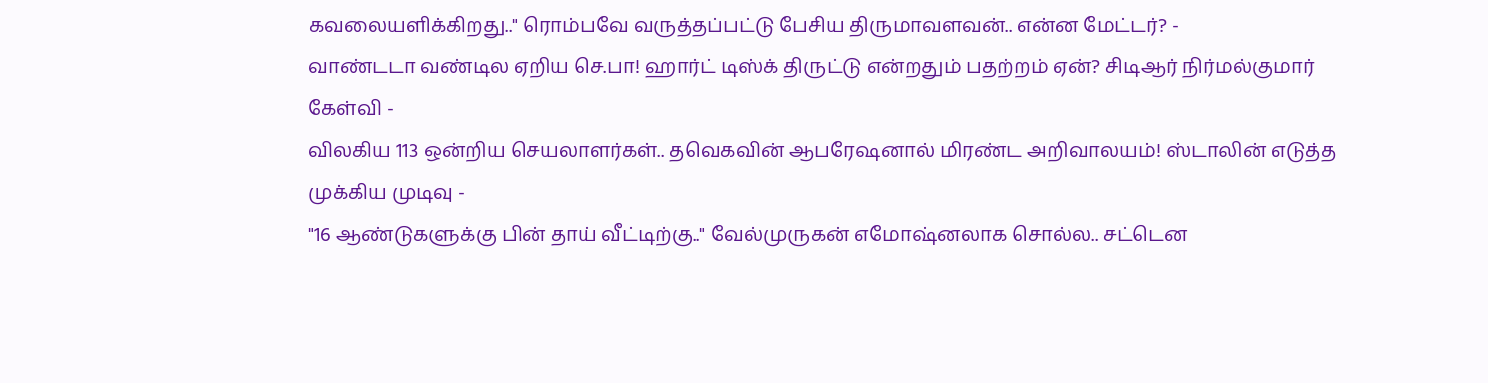கவலையளிக்கிறது.." ரொம்பவே வருத்தப்பட்டு பேசிய திருமாவளவன்.. என்ன மேட்டர்? -
வாண்டடா வண்டில ஏறிய செ.பா! ஹார்ட் டிஸ்க் திருட்டு என்றதும் பதற்றம் ஏன்? சிடிஆர் நிர்மல்குமார் கேள்வி -
விலகிய 113 ஒன்றிய செயலாளர்கள்.. தவெகவின் ஆபரேஷனால் மிரண்ட அறிவாலயம்! ஸ்டாலின் எடுத்த முக்கிய முடிவு -
"16 ஆண்டுகளுக்கு பின் தாய் வீட்டிற்கு.." வேல்முருகன் எமோஷ்னலாக சொல்ல.. சட்டென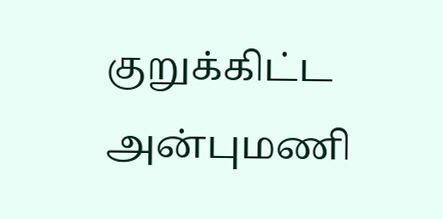குறுக்கிட்ட அன்புமணி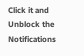Click it and Unblock the Notifications